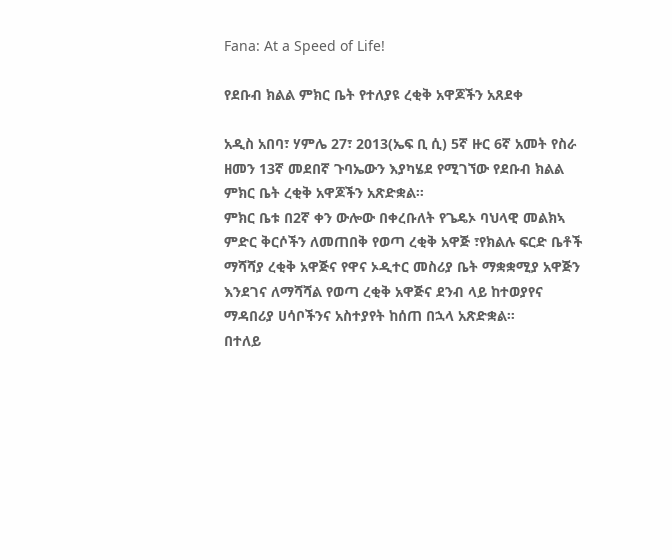Fana: At a Speed of Life!

የደቡብ ክልል ምክር ቤት የተለያዩ ረቂቅ አዋጆችን አጸደቀ

አዲስ አበባ፣ ሃምሌ 27፣ 2013(ኤፍ ቢ ሲ) 5ኛ ዙር 6ኛ አመት የስራ ዘመን 13ኛ መደበኛ ጉባኤውን እያካሄደ የሚገኘው የደቡብ ክልል ምክር ቤት ረቂቅ አዋጆችን አጽድቋል።
ምክር ቤቱ በ2ኛ ቀን ውሎው በቀረቡለት የጌዴኦ ባህላዊ መልክኣ ምድር ቅርሶችን ለመጠበቅ የወጣ ረቂቅ አዋጅ ፣የክልሉ ፍርድ ቤቶች ማሻሻያ ረቂቅ አዋጅና የዋና ኦዲተር መስሪያ ቤት ማቋቋሚያ አዋጅን እንደገና ለማሻሻል የወጣ ረቂቅ አዋጅና ደንብ ላይ ከተወያየና ማዳበሪያ ሀሳቦችንና አስተያየት ከሰጠ በኋላ አጽድቋል።
በተለይ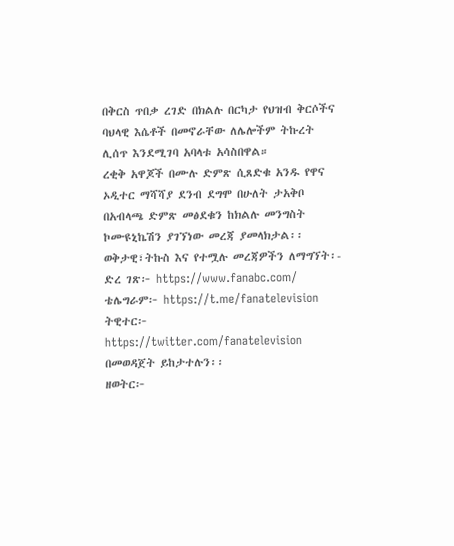በቅርስ ጥበቃ ረገድ በክልሉ በርካታ የህዝብ ቅርሶችና ባህላዊ እሴቶች በመኖራቸው ለሌሎችም ትኩረት ሊሰጥ እንደሚገባ አባላቱ አሳስበዋል።
ረቂቅ አዋጆች በሙሉ ድምጽ ሲጸድቁ አንዱ የዋና ኦዲተር ማሻሻያ ደንብ ደግሞ በሁለት ታአቅቦ በአብላጫ ድምጽ መፅደቁን ከክልሉ መንግስት ኮሙዩኒኬሽን ያገኘነው መረጃ ያመላክታል፡፡
ወቅታዊ፣ትኩስ እና የተሟሉ መረጃዎችን ለማግኘት፡-
ድረ ገጽ፦ https://www.fanabc.com/
ቴሌግራም፦ https://t.me/fanatelevision
ትዊተር፦ https://twitter.com/fanatelevision በመወዳጀት ይከታተሉን፡፡
ዘወትር፦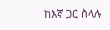ከእኛ ጋር ስላሉ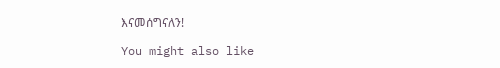እናመሰግናለን!

You might also like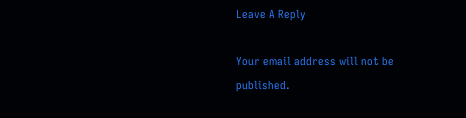Leave A Reply

Your email address will not be published.